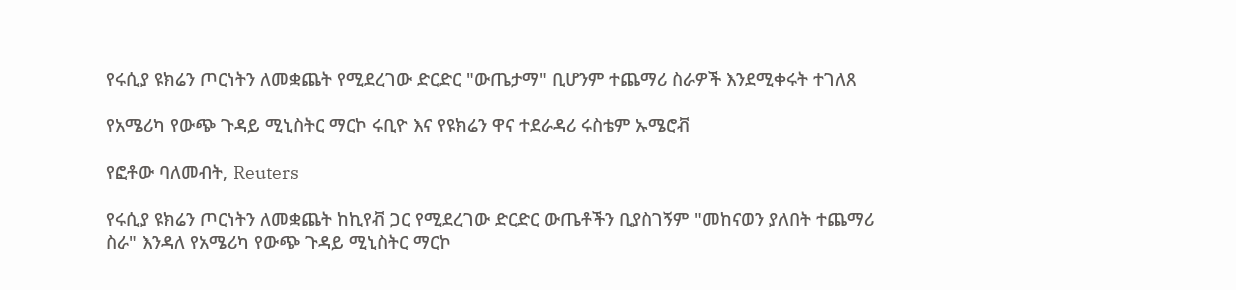የሩሲያ ዩክሬን ጦርነትን ለመቋጨት የሚደረገው ድርድር "ውጤታማ" ቢሆንም ተጨማሪ ስራዎች እንደሚቀሩት ተገለጸ

የአሜሪካ የውጭ ጉዳይ ሚኒስትር ማርኮ ሩቢዮ እና የዩክሬን ዋና ተደራዳሪ ሩስቴም ኡሜሮቭ

የፎቶው ባለመብት, Reuters

የሩሲያ ዩክሬን ጦርነትን ለመቋጨት ከኪየቭ ጋር የሚደረገው ድርድር ውጤቶችን ቢያስገኝም "መከናወን ያለበት ተጨማሪ ስራ" እንዳለ የአሜሪካ የውጭ ጉዳይ ሚኒስትር ማርኮ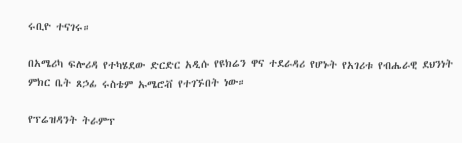ሩቢዮ ተናገሩ።

በአሜሪካ ፍሎሪዳ የተካሄደው ድርድር አዲሱ የዩክሬን ዋና ተደራዳሪ የሆኑት የአገሪቱ የብሔራዊ ደህንነት ምክር ቤት ጸኃፊ ሩስቴም ኡሜሮቭ የተገኙበት ነው።

የፕሬዝዳንት ትራምፕ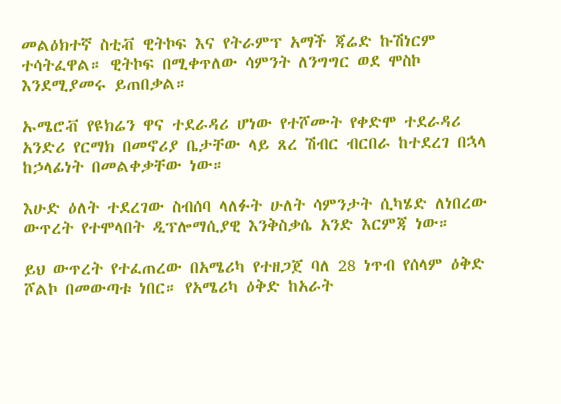መልዕክተኛ ስቲቭ ዊትኮፍ እና የትራምፕ አማች ጃሬድ ኩሽነርም ተሳትፈዋል። ዊትኮፍ በሚቀጥለው ሳምንት ለንግግር ወደ ሞስኮ እንደሚያመሩ ይጠበቃል።

ኡሜሮቭ የዩክሬን ዋና ተደራዳሪ ሆነው የተሾሙት የቀድሞ ተደራዳሪ አንድሪ የርማክ በመኖሪያ ቤታቸው ላይ ጸረ ሽብር ብርበራ ከተደረገ በኋላ ከኃላፊነት በመልቀቃቸው ነው።

እሁድ ዕለት ተደረገው ስብሰባ ላለፉት ሁለት ሳምንታት ሲካሄድ ለነበረው ውጥረት የተሞላበት ዲፕሎማሲያዊ እንቅስቃሴ አንድ እርምጃ ነው።

ይህ ውጥረት የተፈጠረው በአሜሪካ የተዘጋጀ ባለ 28 ነጥብ የሰላም ዕቅድ ሾልኮ በመውጣቱ ነበር። የአሜሪካ ዕቅድ ከአራት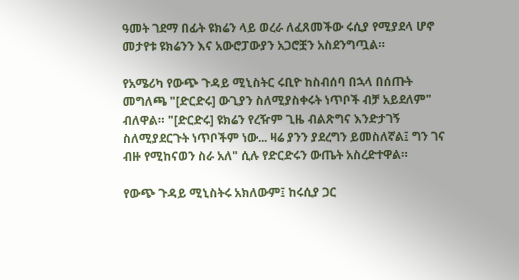ዓመት ገደማ በፊት ዩክሬን ላይ ወረራ ለፈጸመችው ሩሲያ የሚያደላ ሆኖ መታየቱ ዩክሬንን እና አውሮፓውያን አጋሮቿን አስደንግጧል።

የአሜሪካ የውጭ ጉዳይ ሚኒስትር ሩቢዮ ከስብሰባ በኋላ በሰጡት መግለጫ "[ድርድሩ] ውጊያን ስለሚያስቀሩት ነጥቦች ብቻ አይደለም" ብለዋል። "[ድርድሩ] ዩክሬን የረዥም ጊዜ ብልጽግና እንድታገኝ ስለሚያደርጉት ነጥቦችም ነው... ዛሬ ያንን ያደረግን ይመስለኛል፤ ግን ገና ብዙ የሚከናወን ስራ አለ" ሲሉ የድርድሩን ውጤት አስረድተዋል።

የውጭ ጉዳይ ሚኒስትሩ አክለውም፤ ከሩሲያ ጋር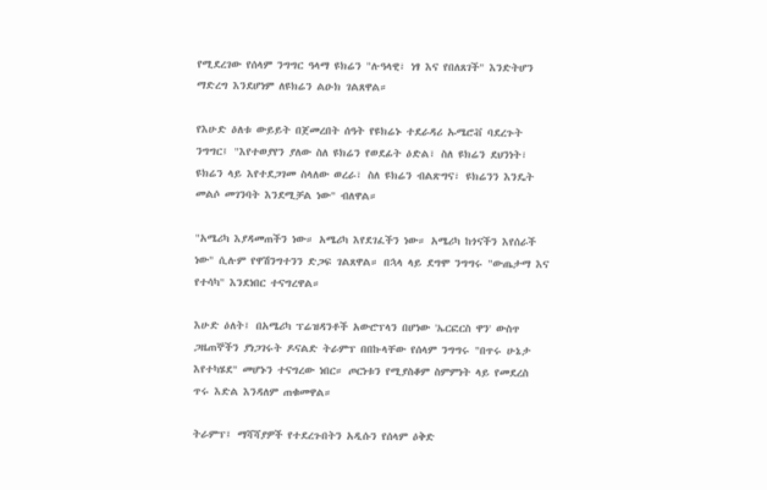የሚደረገው የሰላም ንግግር ዓላማ ዩክሬን "ሉዓላዊ፣ ነፃ እና የበለጸገች" እንድትሆን ማድረግ እንደሆነም ለዩክሬን ልዑክ ገልጸዋል።

የእሁድ ዕለቱ ውይይት በጀመረበት ሰዓት የዩክሬኑ ተደራዳሪ ኡሜሮቭ ባደረጉት ንግግር፤ "እየተወያየን ያለው ስለ ዩክሬን የወደፊት ዕድል፣ ስለ ዩክሬን ደህንነት፣ ዩክሬን ላይ እየተደጋገመ ስላለው ወረራ፣ ስለ ዩክሬን ብልጽግና፣ ዩክሬንን እንዴት መልሶ መገንባት እንደሚቻል ነው" ብለዋል።

"አሜሪካ እያዳመጠችን ነው። አሜሪካ እየደገፈችን ነው። አሜሪካ ከጎናችን እየሰራች ነው" ሲሉም የዋሽንግተንን ድጋፍ ገልጸዋል። በኋላ ላይ ደግሞ ንግግሩ "ውጤታማ እና የተሳካ" እንደነበር ተናግረዋል።

እሁድ ዕለት፤ በአሜሪካ ፕሬዝዳንቶች አውሮፕላን በሆነው 'ኤርፎርስ ዋን' ውስጥ ጋዜጠኞችን ያነጋገሩት ዶናልድ ትራምፕ በበኩላቸው የሰላም ንግግሩ "በጥሩ ሁኔታ እየተካሄደ" መሆኑን ተናግረው ነበር። ጦርነቱን የሚያስቆም ስምምነት ላይ የመደረስ ጥሩ እድል እንዳለም ጠቁመዋል።

ትራምፕ፤ ማሻሻያዎች የተደረጉበትን አዲሱን የሰላም ዕቅድ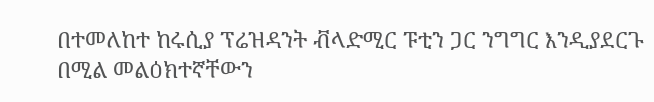በተመለከተ ከሩሲያ ፕሬዝዳንት ቭላድሚር ፑቲን ጋር ንግግር እንዲያደርጉ በሚል መልዕክተኛቸውን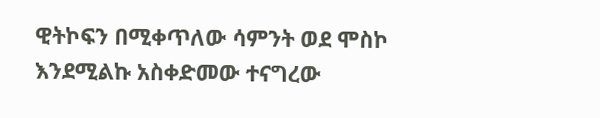ዊትኮፍን በሚቀጥለው ሳምንት ወደ ሞስኮ እንደሚልኩ አስቀድመው ተናግረው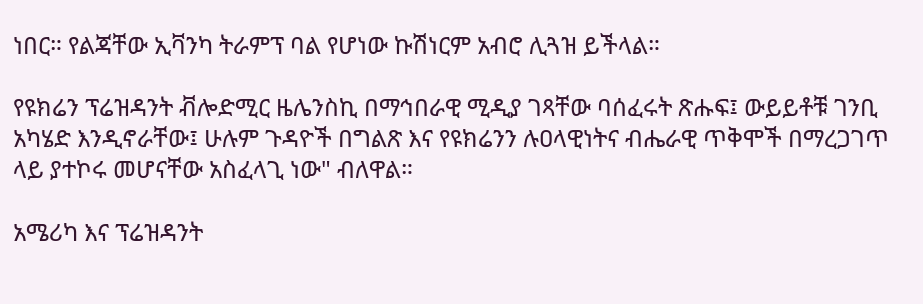ነበር። የልጃቸው ኢቫንካ ትራምፕ ባል የሆነው ኩሽነርም አብሮ ሊጓዝ ይችላል።

የዩክሬን ፕሬዝዳንት ቭሎድሚር ዜሌንስኪ በማኅበራዊ ሚዲያ ገጻቸው ባሰፈሩት ጽሑፍ፤ ውይይቶቹ ገንቢ አካሄድ እንዲኖራቸው፤ ሁሉም ጉዳዮች በግልጽ እና የዩክሬንን ሉዐላዊነትና ብሔራዊ ጥቅሞች በማረጋገጥ ላይ ያተኮሩ መሆናቸው አስፈላጊ ነው" ብለዋል።

አሜሪካ እና ፕሬዝዳንት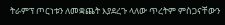ትራምፕ ጦርነቱን ለመቋጨት እያደረጉ ላለው ጥረትም ምስጋናቸውን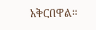አቅርበዋል።